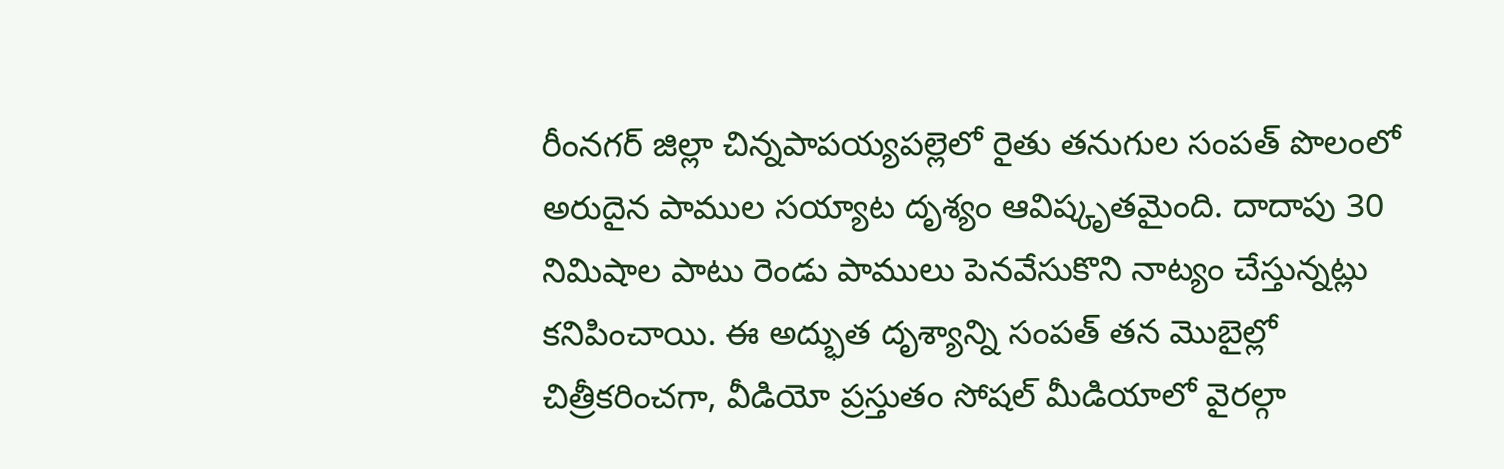రీంనగర్ జిల్లా చిన్నపాపయ్యపల్లెలో రైతు తనుగుల సంపత్ పొలంలో అరుదైన పాముల సయ్యాట దృశ్యం ఆవిష్కృతమైంది. దాదాపు 30 నిమిషాల పాటు రెండు పాములు పెనవేసుకొని నాట్యం చేస్తున్నట్లు కనిపించాయి. ఈ అద్భుత దృశ్యాన్ని సంపత్ తన మొబైల్లో చిత్రీకరించగా, వీడియో ప్రస్తుతం సోషల్ మీడియాలో వైరల్గా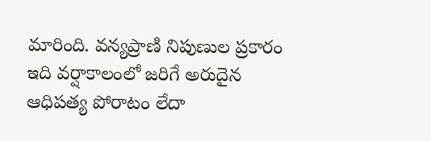మారింది. వన్యప్రాణి నిపుణుల ప్రకారం ఇది వర్షాకాలంలో జరిగే అరుదైన ఆధిపత్య పోరాటం లేదా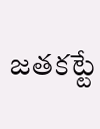జతకట్టే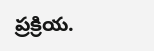ప్రక్రియ.